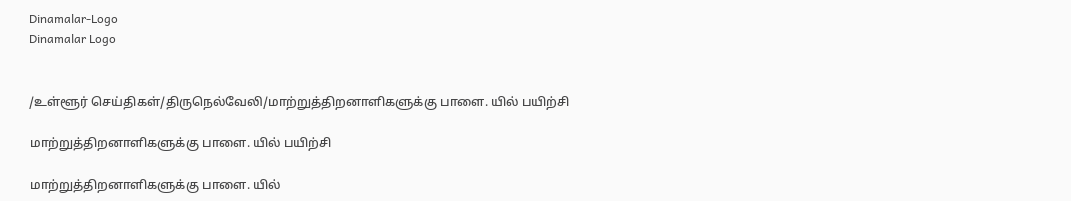Dinamalar-Logo
Dinamalar Logo


/உள்ளூர் செய்திகள்/திருநெல்வேலி/மாற்றுத்திறனாளிகளுக்கு பாளை. யில் பயிற்சி

மாற்றுத்திறனாளிகளுக்கு பாளை. யில் பயிற்சி

மாற்றுத்திறனாளிகளுக்கு பாளை. யில்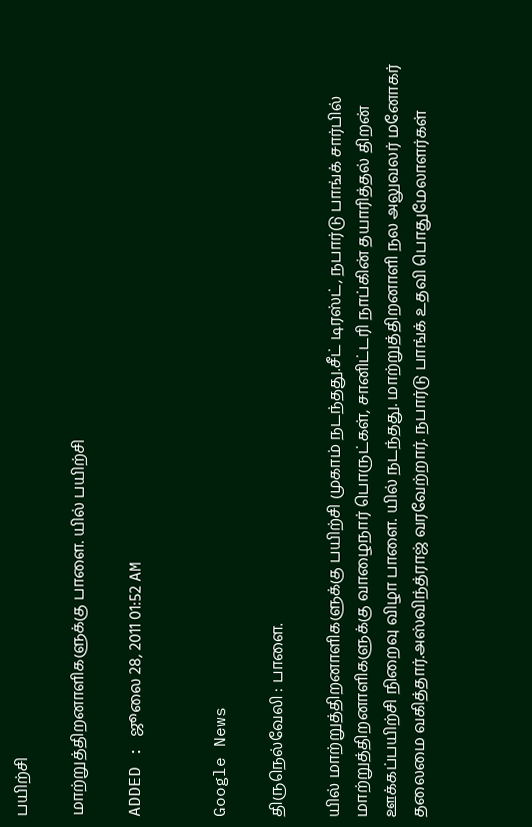பயிற்சி

மாற்றுத்திறனாளிகளுக்கு பாளை. யில் பயிற்சி

ADDED : ஜூலை 28, 2011 01:52 AM


Google News

திருநெல்வேலி : பாளை.

யில் மாற்றுத்திறனாளிகளுக்கு பயிற்சி முகாம் நடந்தது.சீட் டிரஸ்ட், நபார்டு பாங்க் சார்பில் மாற்றுத்திறனாளிகளுக்கு வாழைநார் பொருட்கள், சானிட்டரி நாப்கின் தயாரித்தல் திறன் ஊக்கப்பயிற்சி நிறைவு விழா பாளை. யில் நடந்தது. மாற்றுத்திறனாளி நல அலுவலர் மனோகர் தலைமை வகித்தார்.அஸ்விந்த்ராஜ் வரவேற்றார். நபார்டு பாங்க் உதவி பொதுமேலாளர்கள்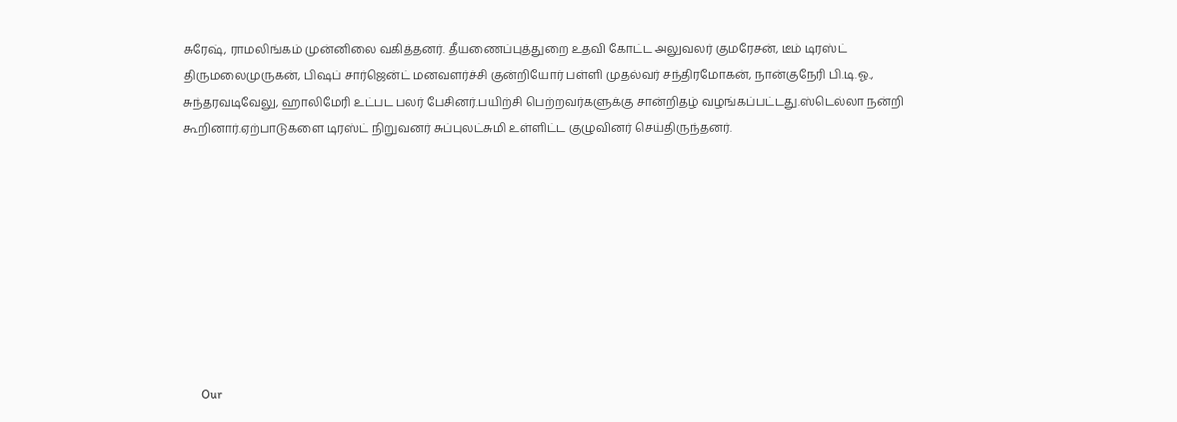சுரேஷ், ராமலிங்கம் முன்னிலை வகித்தனர். தீயணைப்புத்துறை உதவி கோட்ட அலுவலர் குமரேசன், டீம் டிரஸ்ட் திருமலைமுருகன், பிஷப் சார்ஜென்ட் மனவளர்ச்சி குன்றியோர் பள்ளி முதல்வர் சந்திரமோகன், நான்குநேரி பி.டி.ஓ., சுந்தரவடிவேலு, ஹாலிமேரி உட்பட பலர் பேசினர்.பயிற்சி பெற்றவர்களுக்கு சான்றிதழ் வழங்கப்பட்டது.ஸ்டெல்லா நன்றி கூறினார்.ஏற்பாடுகளை டிரஸ்ட் நிறுவனர் சுப்புலட்சுமி உள்ளிட்ட குழுவினர் செய்திருந்தனர்.









      Our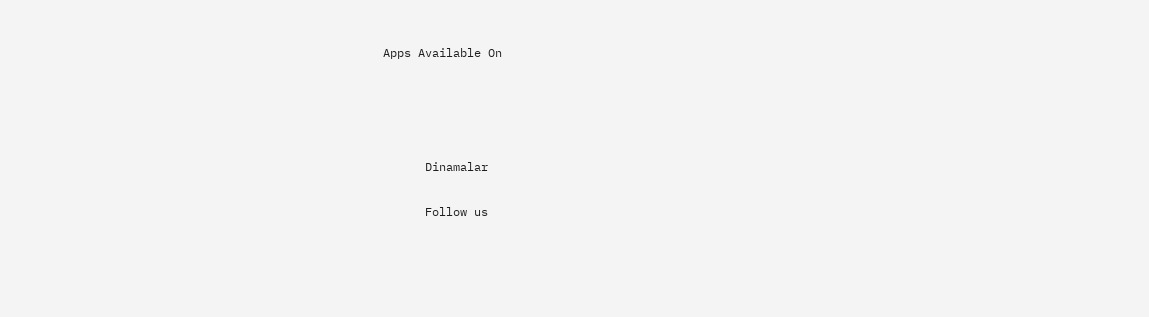Apps Available On




      Dinamalar

      Follow us